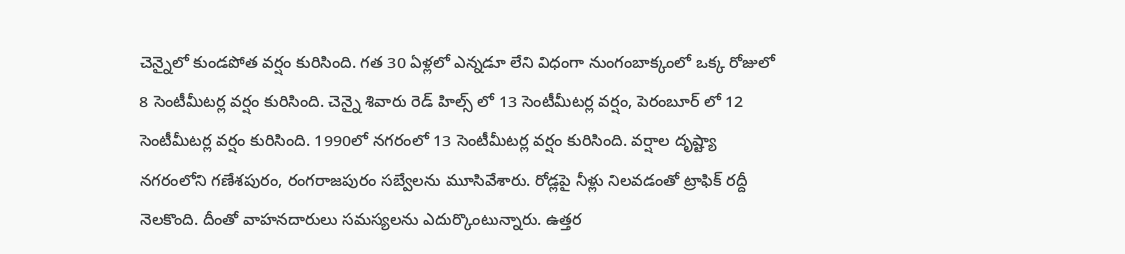చెన్నైలో కుండపోత వర్షం కురిసింది. గత 30 ఏళ్లలో ఎన్నడూ లేని విధంగా నుంగంబాక్కంలో ఒక్క రోజులో 8 సెంటీమీటర్ల వర్షం కురిసింది. చెన్నై శివారు రెడ్ హిల్స్ లో 13 సెంటీమీటర్ల వర్షం, పెరంబూర్ లో 12 సెంటీమీటర్ల వర్షం కురిసింది. 1990లో నగరంలో 13 సెంటీమీటర్ల వర్షం కురిసింది. వర్షాల దృష్ట్యా నగరంలోని గణేశపురం, రంగరాజపురం సబ్వేలను మూసివేశారు. రోడ్లపై నీళ్లు నిలవడంతో ట్రాఫిక్ రద్దీ నెలకొంది. దీంతో వాహనదారులు సమస్యలను ఎదుర్కొంటున్నారు. ఉత్తర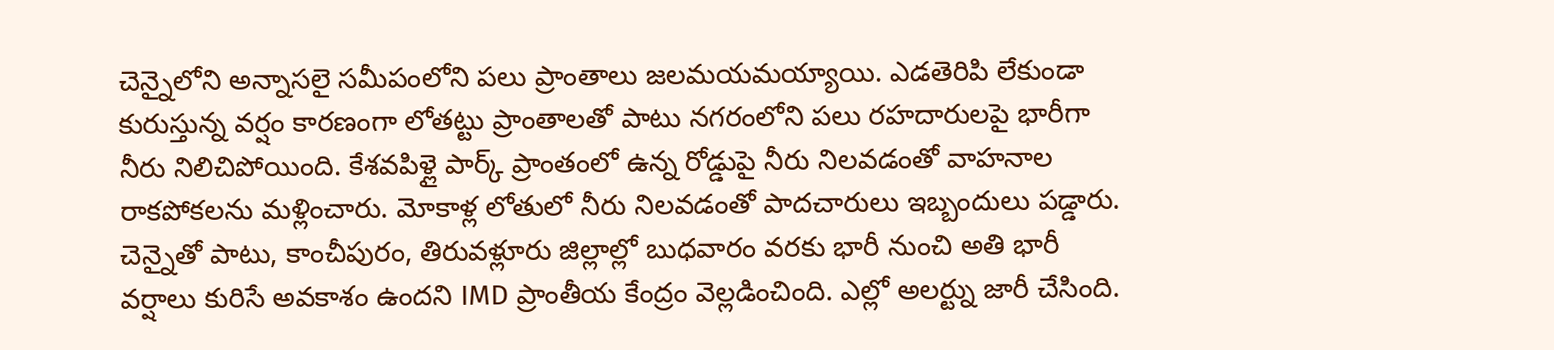చెన్నైలోని అన్నాసలై సమీపంలోని పలు ప్రాంతాలు జలమయమయ్యాయి. ఎడతెరిపి లేకుండా కురుస్తున్న వర్షం కారణంగా లోతట్టు ప్రాంతాలతో పాటు నగరంలోని పలు రహదారులపై భారీగా నీరు నిలిచిపోయింది. కేశవపిళ్లై పార్క్ ప్రాంతంలో ఉన్న రోడ్డుపై నీరు నిలవడంతో వాహనాల రాకపోకలను మళ్లించారు. మోకాళ్ల లోతులో నీరు నిలవడంతో పాదచారులు ఇబ్బందులు పడ్డారు.
చెన్నైతో పాటు, కాంచీపురం, తిరువళ్లూరు జిల్లాల్లో బుధవారం వరకు భారీ నుంచి అతి భారీ వర్షాలు కురిసే అవకాశం ఉందని IMD ప్రాంతీయ కేంద్రం వెల్లడించింది. ఎల్లో అలర్ట్ను జారీ చేసింది.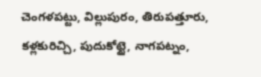చెంగళపట్టు, విల్లుపురం, తిరుపత్తూరు, కళ్లకురిచ్చి, పుదుకోట్టై, నాగపట్నం,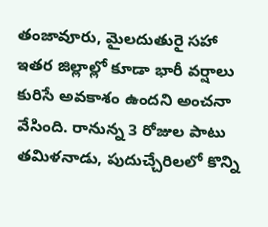తంజావూరు, మైలదుతురై సహా ఇతర జిల్లాల్లో కూడా భారీ వర్షాలు కురిసే అవకాశం ఉందని అంచనా వేసింది. రానున్న 3 రోజుల పాటు తమిళనాడు, పుదుచ్చేరిలలో కొన్ని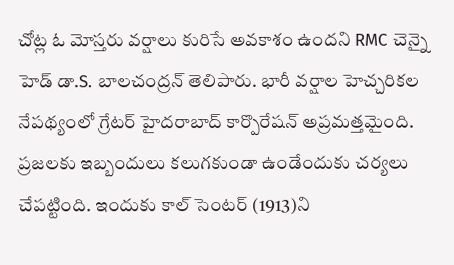చోట్ల ఓ మోస్తరు వర్షాలు కురిసే అవకాశం ఉందని RMC చెన్నై హెడ్ డా.S. బాలచంద్రన్ తెలిపారు. భారీ వర్షాల హెచ్చరికల నేపథ్యంలో గ్రేటర్ హైదరాబాద్ కార్పొరేషన్ అప్రమత్తమైంది. ప్రజలకు ఇబ్బందులు కలుగకుండా ఉండేందుకు చర్యలు చేపట్టింది. ఇందుకు కాల్ సెంటర్ (1913)ని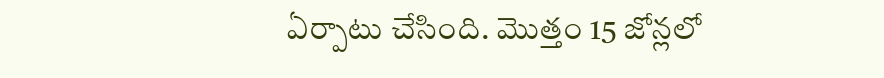ఏర్పాటు చేసింది. మొత్తం 15 జోన్లలో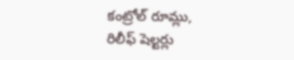కంట్రోల్ రూమ్లు, రిలీఫ్ షెల్టర్లు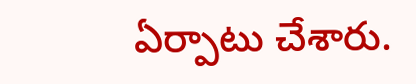ఏర్పాటు చేశారు.